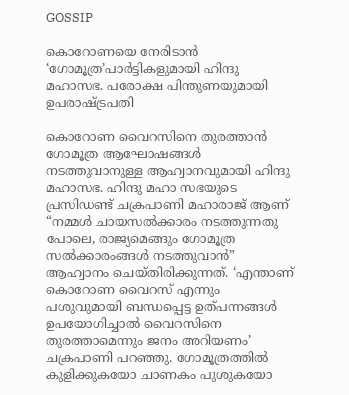GOSSIP

കൊറോണയെ നേരിടാന്‍ ‘ഗോമൂത്ര’പാര്‍ട്ടികളുമായി ഹിന്ദു മഹാസഭ. പരോക്ഷ പിന്തുണയുമായി ഉപരാഷ്ട്രപതി

കൊറോണ വൈറസിനെ തുരത്താന്‍ ഗോമൂത്ര ആഘോഷങ്ങള്‍ നടത്തുവാനുള്ള ആഹ്വാനവുമായി ഹിന്ദു മഹാസഭ. ഹിന്ദു മഹാ സഭയുടെ പ്രസിഡണ്ട് ചക്രപാണി മഹാരാജ് ആണ് “നമ്മള്‍ ചായസല്‍ക്കാരം നടത്തുന്നതു പോലെ, രാജ്യമെങ്ങും ഗോമൂത്ര സല്‍ക്കാരംങ്ങള്‍ നടത്തുവാന്‍” ആഹ്വാനം ചെയ്തിരിക്കുന്നത്. ‘എന്താണ് കൊറോണ വൈറസ് എന്നും പശുവുമായി ബന്ധപ്പെട്ട ഉത്പന്നങ്ങള്‍ ഉപയോഗിച്ചാല്‍ വൈറസിനെ തുരത്താമെന്നും ജനം അറിയണം’ ചക്രപാണി പറഞ്ഞു. ഗോമൂത്രത്തില്‍ കുളിക്കുകയോ ചാണകം പുശുകയോ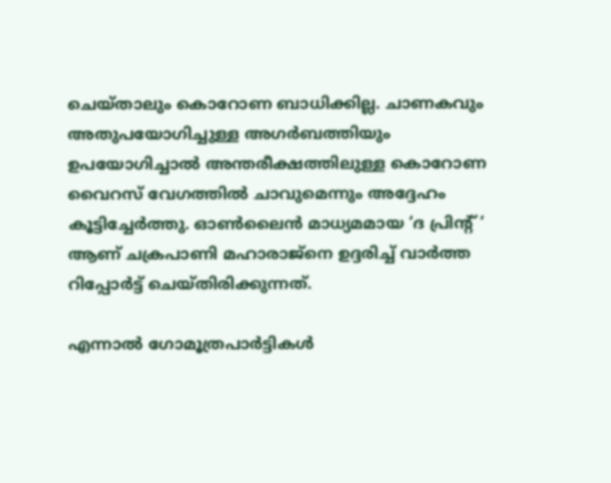ചെയ്താലും കൊറോണ ബാധിക്കില്ല. ചാണകവും അതുപയോഗിച്ചുള്ള അഗര്‍ബത്തിയും ഉപയോഗിച്ചാല്‍ അന്തരീക്ഷത്തിലുള്ള കൊറോണ വൈറസ് വേഗത്തില്‍ ചാവുമെന്നും അദ്ദേഹം കൂട്ടിച്ചേര്‍ത്തു. ഓണ്‍ലൈന്‍ മാധ്യമമായ ‘ദ പ്രിന്‍റ് ‘ ആണ് ചക്രപാണി മഹാരാജ്നെ ഉദ്ദരിച്ച് വാര്‍ത്ത റിപ്പോര്‍ട്ട് ചെയ്തിരിക്കുന്നത്.

എന്നാല്‍ ഗോമൂത്രപാര്‍ട്ടികള്‍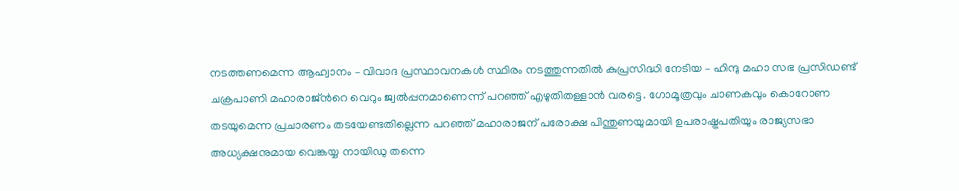നടത്തണമെന്ന ആഹ്വാനം – വിവാദ പ്രസ്ഥാവനകള്‍ സ്ഥിരം നടത്തുന്നതില്‍ കുപ്രസിദ്ധി നേടിയ – ഹിന്ദു മഹാ സഭ പ്രസിഡണ്ട് ചക്രപാണി മഹാരാജ്ന്‍റെ വെറും ജ്വല്‍പ്പനമാണെന്ന് പറഞ്ഞ് എഴുതിതള്ളാന്‍ വരട്ടെ. ഗോമൂത്രവും ചാണകവും കൊറോണ തടയുമെന്ന പ്രചാരണം തടയേണ്ടതില്ലെന്ന പറഞ്ഞ് മഹാരാജന് പരോക്ഷ പിന്തുണയുമായി ഉപരാഷ്ട്രപതിയും രാജ്യസഭാ അധ്യക്ഷനുമായ വെങ്കയ്യ നായിഡു തന്നെ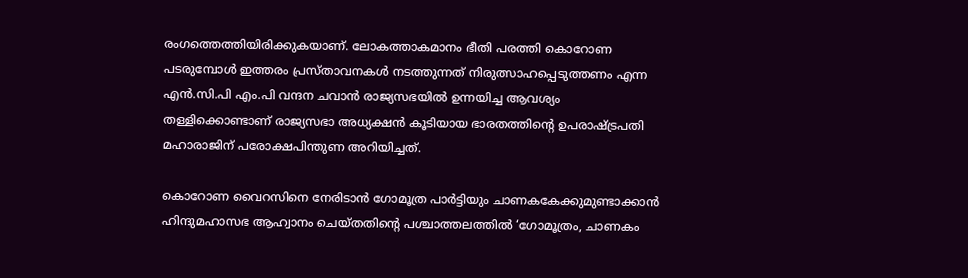രംഗത്തെത്തിയിരിക്കുകയാണ്. ലോകത്താകമാനം ഭീതി പരത്തി കൊറോണ പടരുമ്പോള്‍ ഇത്തരം പ്രസ്താവനകള്‍ നടത്തുന്നത് നിരുത്സാഹപ്പെടുത്തണം എന്ന എന്‍.സി.പി എം.പി വന്ദന ചവാന്‍ രാജ്യസഭയില്‍ ഉന്നയിച്ച ആവശ്യം തള്ളിക്കൊണ്ടാണ് രാജ്യസഭാ അധ്യക്ഷന്‍ കൂടിയായ ഭാരതത്തിന്‍റെ ഉപരാഷ്ട്രപതി മഹാരാജിന് പരോക്ഷപിന്തുണ അറിയിച്ചത്.

കൊറോണ വൈറസിനെ നേരിടാന്‍ ഗോമൂത്ര പാര്‍ട്ടിയും ചാണകകേക്കുമുണ്ടാക്കാന്‍ ഹിന്ദുമഹാസഭ ആഹ്വാനം ചെയ്തതിന്റെ പശ്ചാത്തലത്തില്‍ ‘ഗോമൂത്രം, ചാണകം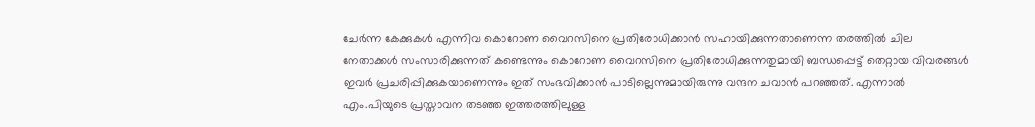ചേര്‍ന്ന കേക്കുകള്‍ എന്നിവ കൊറോണ വൈറസിനെ പ്രതിരോധിക്കാന്‍ സഹായിക്കുന്നതാണെന്ന തരത്തില്‍ ചില നേതാക്കള്‍ സംസാരിക്കുന്നത് കണ്ടെന്നും കൊറോണ വൈറസിനെ പ്രതിരോധിക്കുന്നതുമായി ബന്ധപ്പെട്ട് തെറ്റായ വിവരങ്ങള്‍ ഇവര്‍ പ്രചരിപ്പിക്കുകയാണെന്നും ഇത് സംഭവിക്കാന്‍ പാടില്ലെന്നുമായിരുന്നു വന്ദന ചവാന്‍ പറഞ്ഞത്. എന്നാല്‍ എം.പിയുടെ പ്രസ്താവന തടഞ്ഞ ഇത്തരത്തിലുള്ള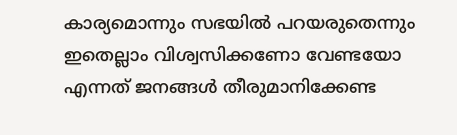കാര്യമൊന്നും സഭയില്‍ പറയരുതെന്നും ഇതെല്ലാം വിശ്വസിക്കണോ വേണ്ടയോ എന്നത് ജനങ്ങള്‍ തീരുമാനിക്കേണ്ട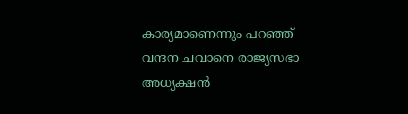കാര്യമാണെന്നും പറഞ്ഞ് വന്ദന ചവാനെ രാജ്യസഭാ അധ്യക്ഷന്‍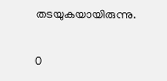തടയുകയായിരുന്നു.

0